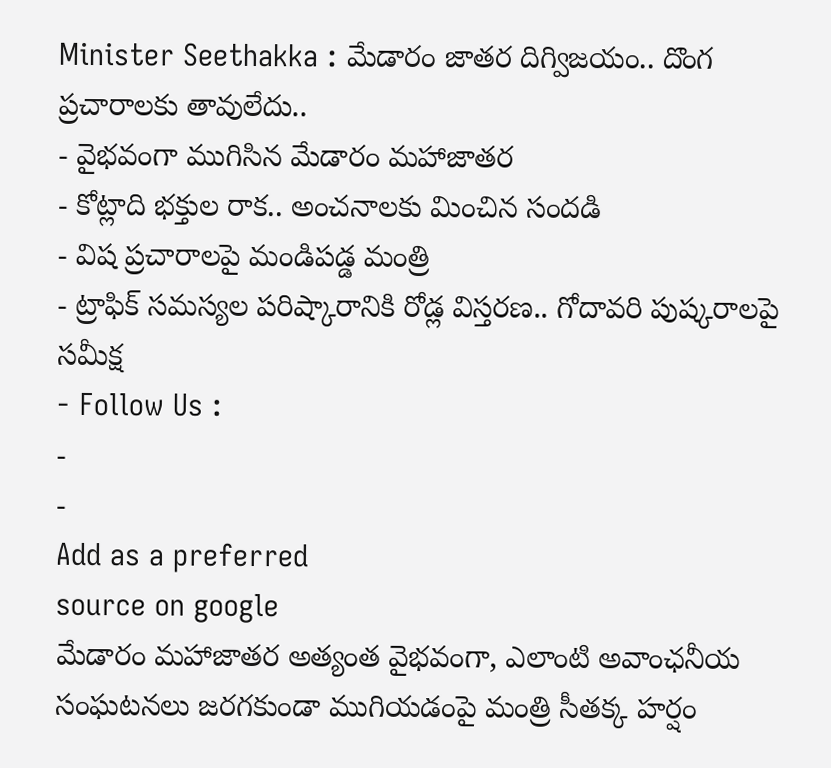Minister Seethakka : మేడారం జాతర దిగ్విజయం.. దొంగ ప్రచారాలకు తావులేదు..
- వైభవంగా ముగిసిన మేడారం మహాజాతర
- కోట్లాది భక్తుల రాక.. అంచనాలకు మించిన సందడి
- విష ప్రచారాలపై మండిపడ్డ మంత్రి
- ట్రాఫిక్ సమస్యల పరిష్కారానికి రోడ్ల విస్తరణ.. గోదావరి పుష్కరాలపై సమీక్ష
- Follow Us :
-
-
Add as a preferred
source on google
మేడారం మహాజాతర అత్యంత వైభవంగా, ఎలాంటి అవాంఛనీయ సంఘటనలు జరగకుండా ముగియడంపై మంత్రి సీతక్క హర్షం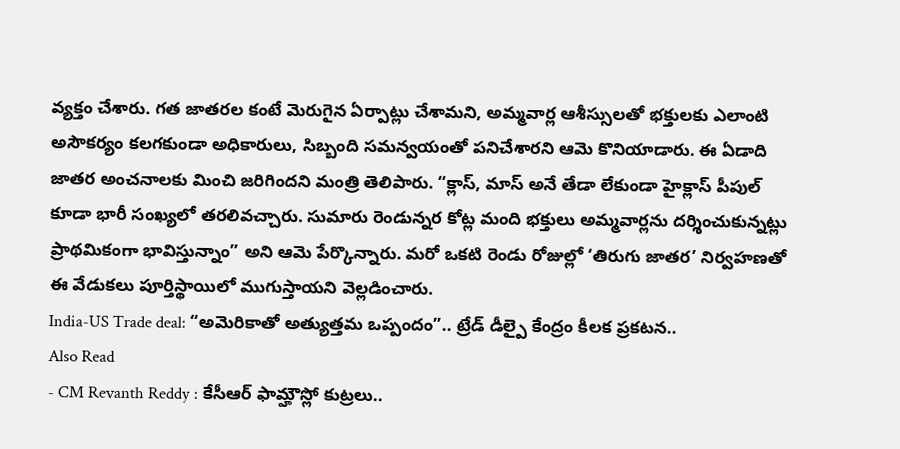వ్యక్తం చేశారు. గత జాతరల కంటే మెరుగైన ఏర్పాట్లు చేశామని, అమ్మవార్ల ఆశీస్సులతో భక్తులకు ఎలాంటి అసౌకర్యం కలగకుండా అధికారులు, సిబ్బంది సమన్వయంతో పనిచేశారని ఆమె కొనియాడారు. ఈ ఏడాది జాతర అంచనాలకు మించి జరిగిందని మంత్రి తెలిపారు. “క్లాస్, మాస్ అనే తేడా లేకుండా హైక్లాస్ పీపుల్ కూడా భారీ సంఖ్యలో తరలివచ్చారు. సుమారు రెండున్నర కోట్ల మంది భక్తులు అమ్మవార్లను దర్శించుకున్నట్లు ప్రాథమికంగా భావిస్తున్నాం” అని ఆమె పేర్కొన్నారు. మరో ఒకటి రెండు రోజుల్లో ‘తిరుగు జాతర’ నిర్వహణతో ఈ వేడుకలు పూర్తిస్థాయిలో ముగుస్తాయని వెల్లడించారు.
India-US Trade deal: “అమెరికాతో అత్యుత్తమ ఒప్పందం”.. ట్రేడ్ డీల్పై కేంద్రం కీలక ప్రకటన..
Also Read
- CM Revanth Reddy : కేసీఆర్ ఫామ్హౌస్లో కుట్రలు..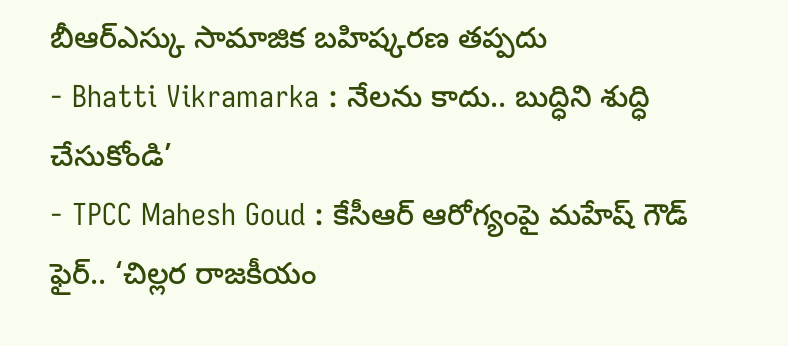బీఆర్ఎస్కు సామాజిక బహిష్కరణ తప్పదు
- Bhatti Vikramarka : నేలను కాదు.. బుద్ధిని శుద్ధి చేసుకోండి’
- TPCC Mahesh Goud : కేసీఆర్ ఆరోగ్యంపై మహేష్ గౌడ్ ఫైర్.. ‘చిల్లర రాజకీయం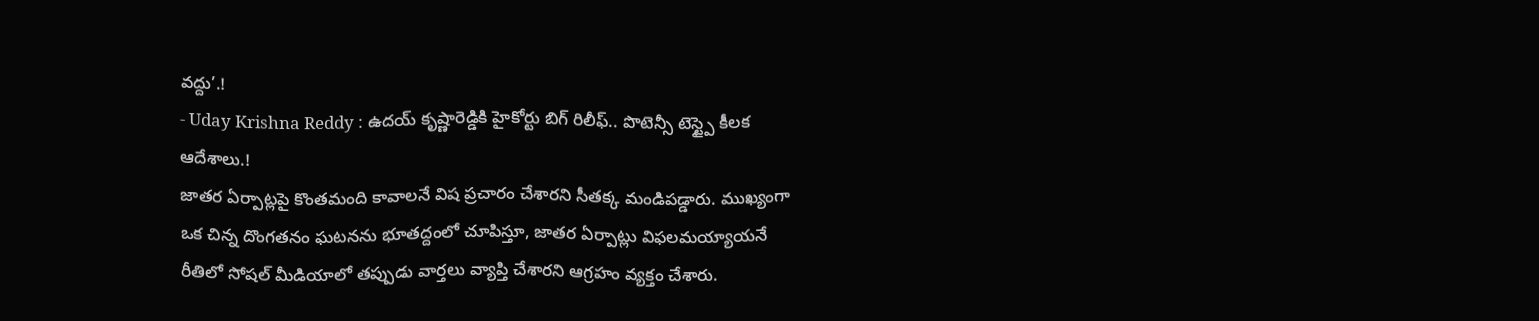వద్దు’.!
- Uday Krishna Reddy : ఉదయ్ కృష్ణారెడ్డికి హైకోర్టు బిగ్ రిలీఫ్.. పొటెన్సీ టెస్ట్పై కీలక ఆదేశాలు.!
జాతర ఏర్పాట్లపై కొంతమంది కావాలనే విష ప్రచారం చేశారని సీతక్క మండిపడ్డారు. ముఖ్యంగా ఒక చిన్న దొంగతనం ఘటనను భూతద్దంలో చూపిస్తూ, జాతర ఏర్పాట్లు విఫలమయ్యాయనే రీతిలో సోషల్ మీడియాలో తప్పుడు వార్తలు వ్యాప్తి చేశారని ఆగ్రహం వ్యక్తం చేశారు.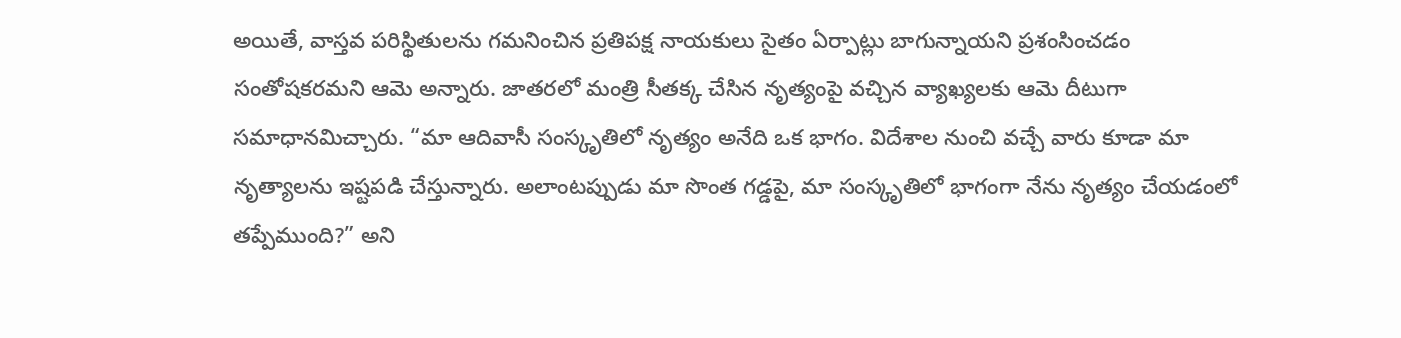అయితే, వాస్తవ పరిస్థితులను గమనించిన ప్రతిపక్ష నాయకులు సైతం ఏర్పాట్లు బాగున్నాయని ప్రశంసించడం సంతోషకరమని ఆమె అన్నారు. జాతరలో మంత్రి సీతక్క చేసిన నృత్యంపై వచ్చిన వ్యాఖ్యలకు ఆమె దీటుగా సమాధానమిచ్చారు. “మా ఆదివాసీ సంస్కృతిలో నృత్యం అనేది ఒక భాగం. విదేశాల నుంచి వచ్చే వారు కూడా మా నృత్యాలను ఇష్టపడి చేస్తున్నారు. అలాంటప్పుడు మా సొంత గడ్డపై, మా సంస్కృతిలో భాగంగా నేను నృత్యం చేయడంలో తప్పేముంది?” అని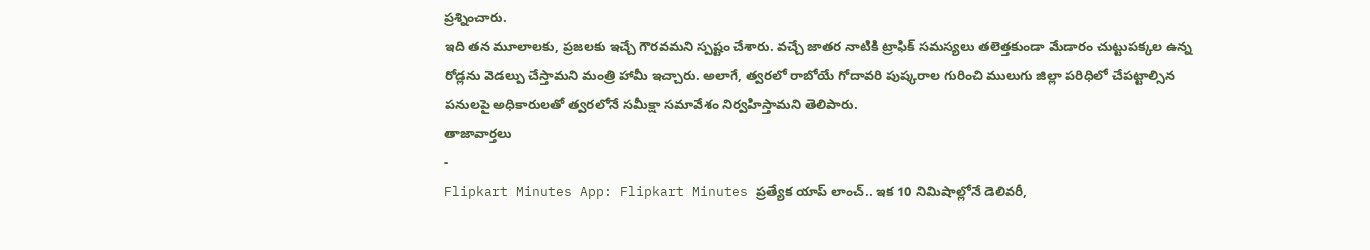ప్రశ్నించారు.
ఇది తన మూలాలకు, ప్రజలకు ఇచ్చే గౌరవమని స్పష్టం చేశారు. వచ్చే జాతర నాటికి ట్రాఫిక్ సమస్యలు తలెత్తకుండా మేడారం చుట్టుపక్కల ఉన్న రోడ్లను వెడల్పు చేస్తామని మంత్రి హామీ ఇచ్చారు. అలాగే, త్వరలో రాబోయే గోదావరి పుష్కరాల గురించి ములుగు జిల్లా పరిధిలో చేపట్టాల్సిన పనులపై అధికారులతో త్వరలోనే సమీక్షా సమావేశం నిర్వహిస్తామని తెలిపారు.
తాజావార్తలు
-
Flipkart Minutes App: Flipkart Minutes ప్రత్యేక యాప్ లాంచ్.. ఇక 10 నిమిషాల్లోనే డెలివరీ,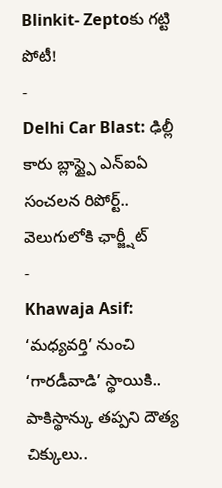Blinkit- Zeptoకు గట్టి పోటీ!
-
Delhi Car Blast: ఢిల్లీ కారు బ్లాస్ట్పై ఎన్ఐఏ సంచలన రిపోర్ట్.. వెలుగులోకి ఛార్జ్షీట్
-
Khawaja Asif: ‘మధ్యవర్తి’ నుంచి ‘గారడీవాడి’ స్థాయికి.. పాకిస్థాన్కు తప్పని దౌత్య చిక్కులు..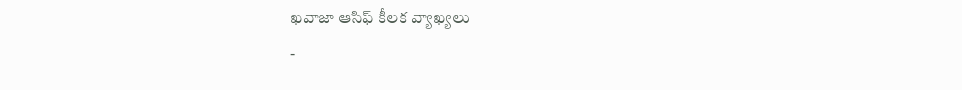ఖవాజా ఆసిఫ్ కీలక వ్యాఖ్యలు
-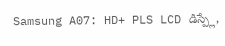Samsung A07: HD+ PLS LCD డిస్ప్లే,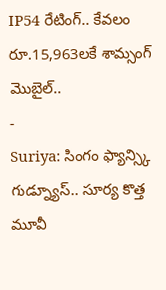IP54 రేటింగ్.. కేవలం రూ.15,963లకే శామ్సంగ్ మొబైల్..
-
Suriya: సింగం ఫ్యాన్స్కి గుడ్న్యూస్.. సూర్య కొత్త మూవీ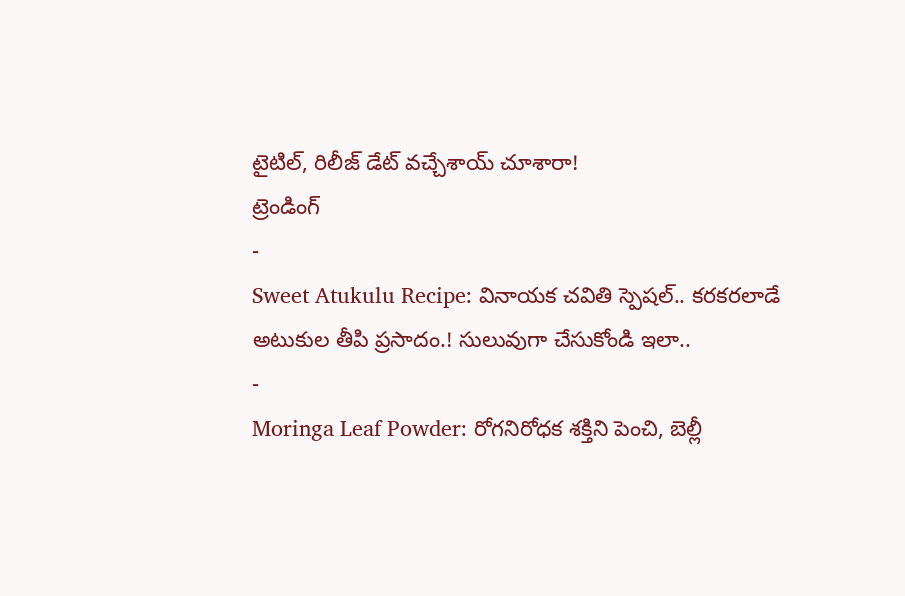టైటిల్, రిలీజ్ డేట్ వచ్చేశాయ్ చూశారా!
ట్రెండింగ్
-
Sweet Atukulu Recipe: వినాయక చవితి స్పెషల్.. కరకరలాడే అటుకుల తీపి ప్రసాదం.! సులువుగా చేసుకోండి ఇలా..
-
Moringa Leaf Powder: రోగనిరోధక శక్తిని పెంచి, బెల్లీ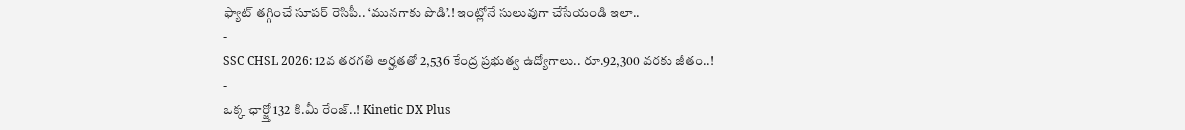ఫ్యాట్ తగ్గించే సూపర్ రెసిపీ.. ‘మునగాకు పొడి’.! ఇంట్లోనే సులువుగా చేసేయండి ఇలా..
-
SSC CHSL 2026: 12వ తరగతి అర్హతతో 2,536 కేంద్ర ప్రభుత్వ ఉద్యోగాలు.. రూ.92,300 వరకు జీతం..!
-
ఒక్క ఛార్జ్తో 132 కి.మీ రేంజ్..! Kinetic DX Plus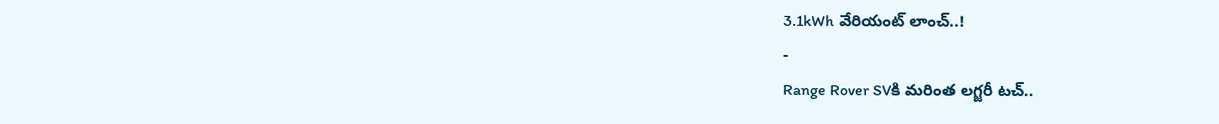3.1kWh వేరియంట్ లాంచ్..!
-
Range Rover SVకి మరింత లగ్జరీ టచ్..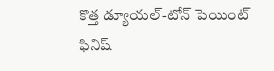కొత్త డ్యూయల్-టోన్ పెయింట్ ఫినిష్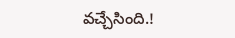వచ్చేసింది.!